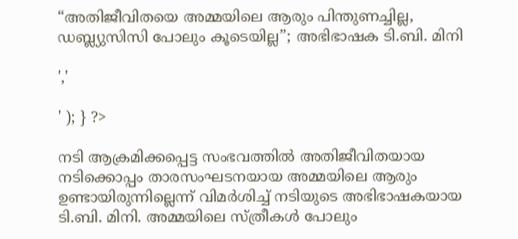“അതിജീവിതയെ അമ്മയിലെ ആരും പിന്തുണച്ചില്ല, ഡബ്ല്യുസിസി പോലും കൂടെയില്ല”; അഭിഭാഷക ടി.ബി. മിനി

','

' ); } ?>

നടി ആക്രമിക്കപ്പെട്ട സംഭവത്തില്‍ അതിജീവിതയായ നടിക്കൊപ്പം താരസംഘടനയായ അമ്മയിലെ ആരും ഉണ്ടായിരുന്നില്ലെന്ന് വിമർശിച്ച് നടിയുടെ അഭിഭാഷകയായ ടി.ബി. മിനി. അമ്മയിലെ സ്ത്രീകള്‍ പോലും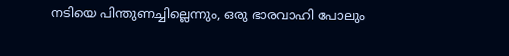നടിയെ പിന്തുണച്ചില്ലെന്നും, ഒരു ഭാരവാഹി പോലും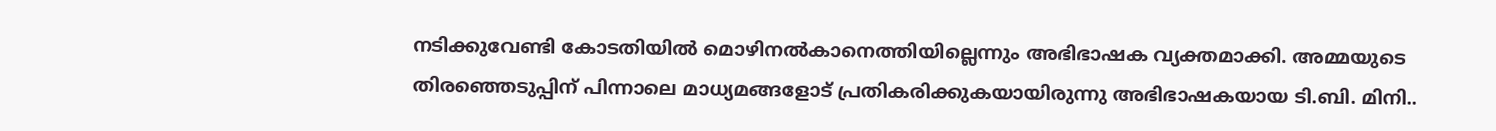നടിക്കുവേണ്ടി കോടതിയില്‍ മൊഴിനല്‍കാനെത്തിയില്ലെന്നും അഭിഭാഷക വ്യക്തമാക്കി. അമ്മയുടെ തിരഞ്ഞെടുപ്പിന് പിന്നാലെ മാധ്യമങ്ങളോട് പ്രതികരിക്കുകയായിരുന്നു അഭിഭാഷകയായ ടി.ബി. മിനി..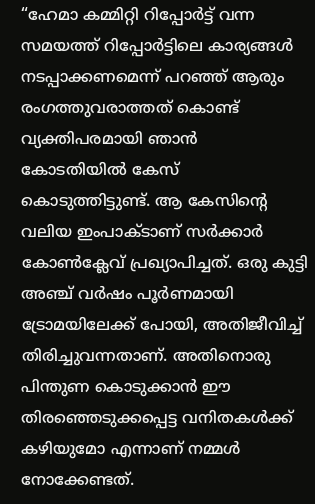“ഹേമാ കമ്മിറ്റി റിപ്പോര്‍ട്ട് വന്ന സമയത്ത് റിപ്പോര്‍ട്ടിലെ കാര്യങ്ങള്‍ നടപ്പാക്കണമെന്ന് പറഞ്ഞ് ആരും രംഗത്തുവരാത്തത് കൊണ്ട് വ്യക്തിപരമായി ഞാന്‍ കോടതിയില്‍ കേസ് കൊടുത്തിട്ടുണ്ട്. ആ കേസിന്റെ വലിയ ഇംപാക്ടാണ് സര്‍ക്കാര്‍ കോണ്‍ക്ലേവ് പ്രഖ്യാപിച്ചത്. ഒരു കുട്ടി അഞ്ച് വര്‍ഷം പൂര്‍ണമായി ട്രോമയിലേക്ക് പോയി, അതിജീവിച്ച് തിരിച്ചുവന്നതാണ്. അതിനൊരു പിന്തുണ കൊടുക്കാന്‍ ഈ തിരഞ്ഞെടുക്കപ്പെട്ട വനിതകള്‍ക്ക് കഴിയുമോ എന്നാണ് നമ്മള്‍ നോക്കേണ്ടത്.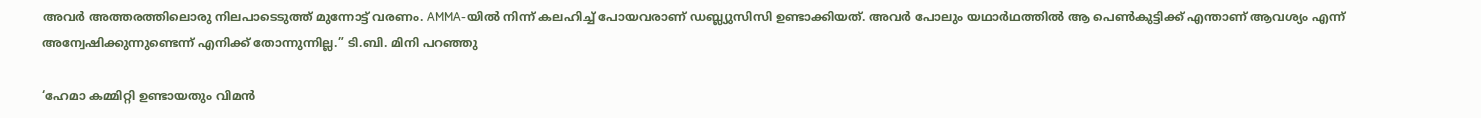അവര്‍ അത്തരത്തിലൊരു നിലപാടെടുത്ത് മുന്നോട്ട് വരണം. AMMA-യില്‍ നിന്ന് കലഹിച്ച് പോയവരാണ് ഡബ്ല്യുസിസി ഉണ്ടാക്കിയത്. അവര്‍ പോലും യഥാര്‍ഥത്തില്‍ ആ പെണ്‍കുട്ടിക്ക് എന്താണ് ആവശ്യം എന്ന് അന്വേഷിക്കുന്നുണ്ടെന്ന് എനിക്ക് തോന്നുന്നില്ല.” ടി.ബി. മിനി പറഞ്ഞു

‘ഹേമാ കമ്മിറ്റി ഉണ്ടായതും വിമന്‍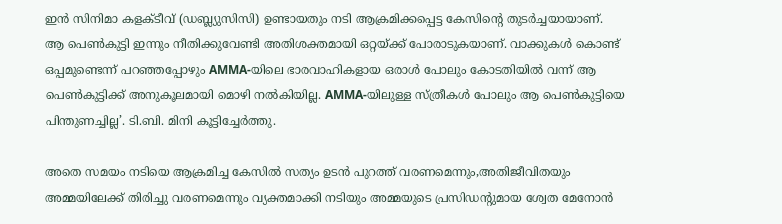ഇന്‍ സിനിമാ കളക്ടീവ് (ഡബ്ല്യുസിസി) ഉണ്ടായതും നടി ആക്രമിക്കപ്പെട്ട കേസിന്റെ തുടര്‍ച്ചയായാണ്. ആ പെണ്‍കുട്ടി ഇന്നും നീതിക്കുവേണ്ടി അതിശക്തമായി ഒറ്റയ്ക്ക് പോരാടുകയാണ്. വാക്കുകള്‍ കൊണ്ട് ഒപ്പമുണ്ടെന്ന് പറഞ്ഞപ്പോഴും AMMA-യിലെ ഭാരവാഹികളായ ഒരാള്‍ പോലും കോടതിയില്‍ വന്ന് ആ പെണ്‍കുട്ടിക്ക് അനുകൂലമായി മൊഴി നല്‍കിയില്ല. AMMA-യിലുള്ള സ്ത്രീകള്‍ പോലും ആ പെണ്‍കുട്ടിയെ പിന്തുണച്ചില്ല’. ടി.ബി. മിനി കൂട്ടിച്ചേർത്തു.

അതെ സമയം നടിയെ ആക്രമിച്ച കേസിൽ സത്യം ഉടൻ പുറത്ത് വരണമെന്നും,അതിജീവിതയും അമ്മയിലേക്ക് തിരിച്ചു വരണമെന്നും വ്യക്തമാക്കി നടിയും അമ്മയുടെ പ്രസിഡന്റുമായ ശ്വേത മേനോൻ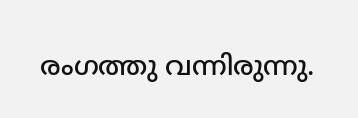രംഗത്തു വന്നിരുന്നു.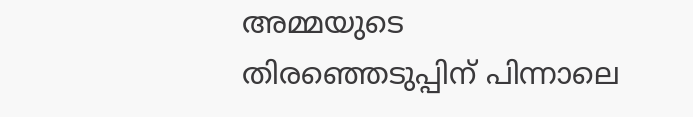അമ്മയുടെ തിരഞ്ഞെടുപ്പിന് പിന്നാലെ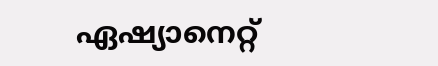ഏഷ്യാനെറ്റ്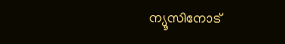ന്യൂസിനോട്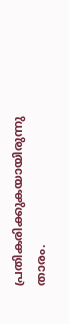പ്രതികരിക്കുകയായിരുന്നു താരം.